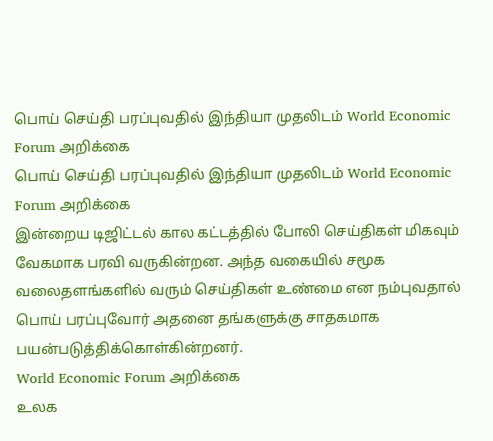பொய் செய்தி பரப்புவதில் இந்தியா முதலிடம் World Economic Forum அறிக்கை
பொய் செய்தி பரப்புவதில் இந்தியா முதலிடம் World Economic Forum அறிக்கை
இன்றைய டிஜிட்டல் கால கட்டத்தில் போலி செய்திகள் மிகவும் வேகமாக பரவி வருகின்றன. அந்த வகையில் சமூக வலைதளங்களில் வரும் செய்திகள் உண்மை என நம்புவதால் பொய் பரப்புவோர் அதனை தங்களுக்கு சாதகமாக பயன்படுத்திக்கொள்கின்றனர்.
World Economic Forum அறிக்கை
உலக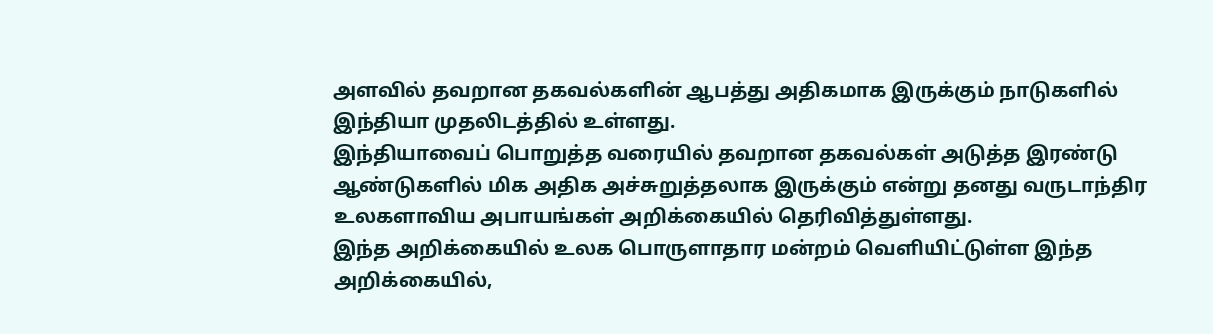அளவில் தவறான தகவல்களின் ஆபத்து அதிகமாக இருக்கும் நாடுகளில் இந்தியா முதலிடத்தில் உள்ளது.
இந்தியாவைப் பொறுத்த வரையில் தவறான தகவல்கள் அடுத்த இரண்டு ஆண்டுகளில் மிக அதிக அச்சுறுத்தலாக இருக்கும் என்று தனது வருடாந்திர உலகளாவிய அபாயங்கள் அறிக்கையில் தெரிவித்துள்ளது.
இந்த அறிக்கையில் உலக பொருளாதார மன்றம் வெளியிட்டுள்ள இந்த அறிக்கையில்,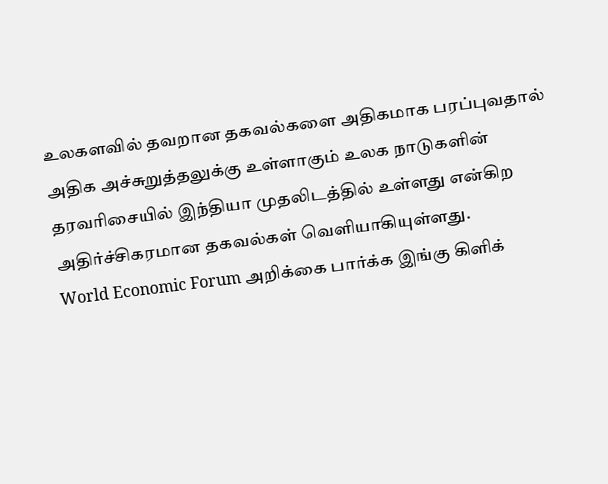உலகளவில் தவறான தகவல்களை அதிகமாக பரப்புவதால் அதிக அச்சுறுத்தலுக்கு உள்ளாகும் உலக நாடுகளின் தரவரிசையில் இந்தியா முதலிடத்தில் உள்ளது என்கிற அதிர்ச்சிகரமான தகவல்கள் வெளியாகியுள்ளது.
World Economic Forum அறிக்கை பார்க்க இங்கு கிளிக்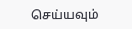செய்யவும்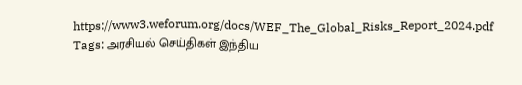https://www3.weforum.org/docs/WEF_The_Global_Risks_Report_2024.pdf
Tags: அரசியல் செய்திகள் இந்திய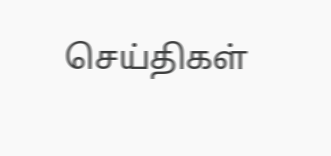செய்திகள்